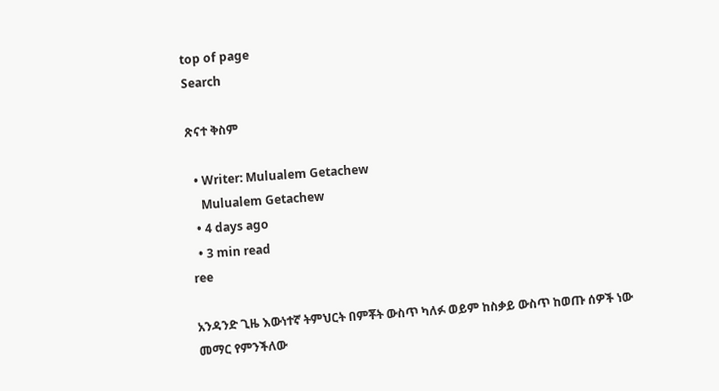top of page
Search

ጽናተ ቅስም

  • Writer: Mulualem Getachew
    Mulualem Getachew
  • 4 days ago
  • 3 min read
ree

አንዳንድ ጊዜ እውነተኛ ትምህርት በምቾት ውስጥ ካለፉ ወይም ከስቃይ ውስጥ ከወጡ ሰዎች ነው መማር የምንችለው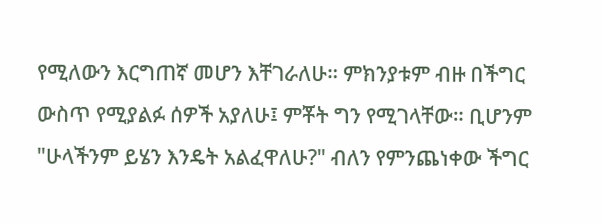የሚለውን እርግጠኛ መሆን እቸገራለሁ። ምክንያቱም ብዙ በችግር ውስጥ የሚያልፉ ሰዎች አያለሁ፤ ምቾት ግን የሚገላቸው። ቢሆንም "ሁላችንም ይሄን እንዴት አልፈዋለሁ?" ብለን የምንጨነቀው ችግር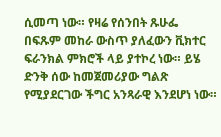ሲመጣ ነው። የዛሬ የሰንበት ጹሁፌ በፍጹም መከራ ውስጥ ያለፈውን ቪክተር ፍራንክል ምክሮች ላይ ያተኮረ ነው። ይሄ ድንቅ ሰው ከመጀመሪያው ግልጽ የሚያደርገው ችግር አንጻራዊ እንደሆነ ነው።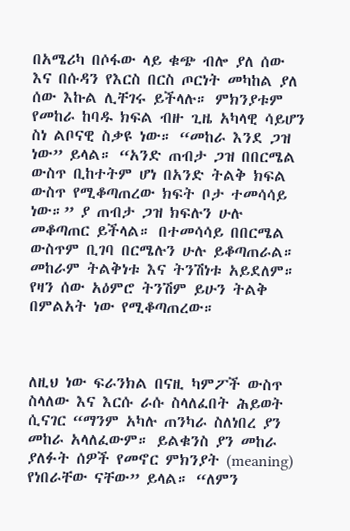በአሜሪካ በሶፋው ላይ ቁጭ ብሎ ያለ ሰው እና በሱዳን የእርስ በርስ ጦርነት መካከል ያለ ሰው እኩል ሊቸገሩ ይችላሉ። ምክንያቱም የመከራ ከባዱ ክፍል ብዙ ጊዜ አካላዊ ሳይሆን ስነ ልቦናዊ ስቃዩ ነው። “መከራ እንደ ጋዝ ነው” ይላል። “አንድ ጠብታ ጋዝ በበርሜል ውስጥ ቢከተትም ሆነ በአንድ ትልቅ ክፍል ውስጥ የሚቆጣጠረው ክፍት ቦታ ተመሳሳይ ነው።” ያ ጠብታ ጋዝ ክፍሉን ሁሉ መቆጣጠር ይችላል። በተመሳሳይ በበርሜል ውስጥም ቢገባ በርሜሉን ሁሉ ይቆጣጠራል። መከራም ትልቅነቱ እና ትንሽነቱ አይደለም። የዛን ሰው አዕምሮ ትንሽም ይሁን ትልቅ በምልአት ነው የሚቆጣጠረው።



ለዚህ ነው ፍራንክል በናዚ ካምፖች ውስጥ ስላለው እና እርሱ ራሱ ስላለፈበት ሕይወት ሲናገር “ማንም አካሉ ጠንካራ ስለነበረ ያን መከራ አላለፈውም። ይልቁንስ ያን መከራ ያለፉት ሰዎች የመኖር ምክንያት (meaning) የነበራቸው ናቸው” ይላል። “ለምን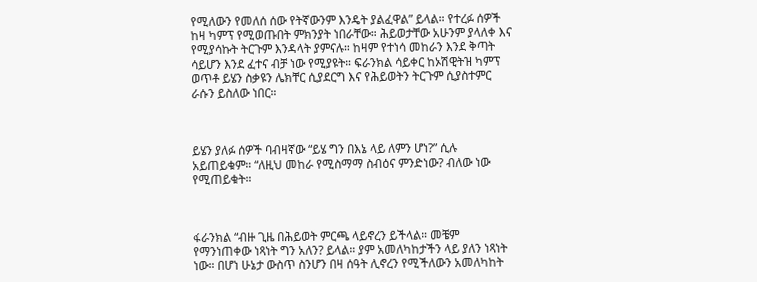የሚለውን የመለሰ ሰው የትኛውንም እንዴት ያልፈዋል” ይላል። የተረፉ ሰዎች ከዛ ካምፕ የሚወጡበት ምክንያት ነበራቸው። ሕይወታቸው አሁንም ያላለቀ እና የሚያሳኩት ትርጉም እንዳላት ያምናሉ። ከዛም የተነሳ መከራን እንደ ቅጣት ሳይሆን እንደ ፈተና ብቻ ነው የሚያዩት። ፍራንክል ሳይቀር ከኦሽዊትዝ ካምፕ ወጥቶ ይሄን ስቃዩን ሌክቸር ሲያደርግ እና የሕይወትን ትርጉም ሲያስተምር ራሱን ይስለው ነበር።



ይሄን ያለፉ ሰዎች ባብዛኛው “ይሄ ግን በእኔ ላይ ለምን ሆነ?” ሲሉ አይጠይቁም። “ለዚህ መከራ የሚስማማ ስብዕና ምንድነው? ብለው ነው የሚጠይቁት።



ፋራንክል “ብዙ ጊዜ በሕይወት ምርጫ ላይኖረን ይችላል። መቼም የማንነጠቀው ነጻነት ግን አለን? ይላል። ያም አመለካከታችን ላይ ያለን ነጻነት ነው። በሆነ ሁኔታ ውስጥ ስንሆን በዛ ሰዓት ሊኖረን የሚችለውን አመለካከት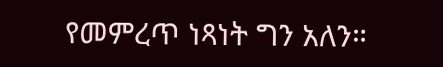የመምረጥ ነጻነት ግን አለን።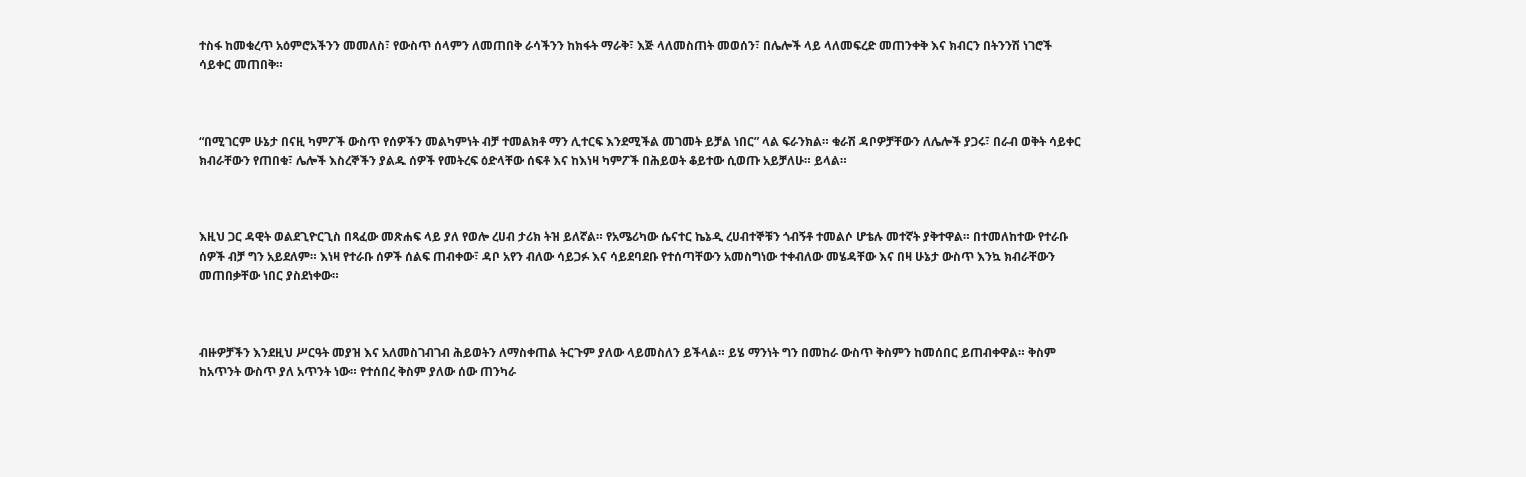ተስፋ ከመቁረጥ አዕምሮአችንን መመለስ፣ የውስጥ ሰላምን ለመጠበቅ ራሳችንን ከክፋት ማራቅ፣ እጅ ላለመስጠት መወሰን፣ በሌሎች ላይ ላለመፍረድ መጠንቀቅ እና ክብርን በትንንሽ ነገሮች ሳይቀር መጠበቅ።



“በሚገርም ሁኔታ በናዚ ካምፖች ውስጥ የሰዎችን መልካምነት ብቻ ተመልክቶ ማን ሊተርፍ እንደሚችል መገመት ይቻል ነበር” ላል ፍራንክል። ቁራሽ ዳቦዎቻቸውን ለሌሎች ያጋሩ፣ በራብ ወቅት ሳይቀር ክብራቸውን የጠበቁ፣ ሌሎች እስረኞችን ያልዱ ሰዎች የመትረፍ ዕድላቸው ሰፍቶ እና ከእነዛ ካምፖች በሕይወት ቆይተው ሲወጡ አይቻለሁ። ይላል።



እዚህ ጋር ዳዊት ወልደጊዮርጊስ በጻፈው መጽሐፍ ላይ ያለ የወሎ ረሀብ ታሪክ ትዝ ይለኛል። የአሜሪካው ሴናተር ኬኔዲ ረሀብተኞቹን ጎብኝቶ ተመልሶ ሆቴሉ መተኛት ያቅተዋል። በተመለከተው የተራቡ ሰዎች ብቻ ግን አይደለም። እነዛ የተራቡ ሰዎች ሰልፍ ጠብቀው፣ ዳቦ አየን ብለው ሳይጋፉ እና ሳይደባደቡ የተሰጣቸውን አመስግነው ተቀብለው መሄዳቸው እና በዛ ሁኔታ ውስጥ እንኳ ክብራቸውን መጠበቃቸው ነበር ያስደነቀው።



ብዙዎቻችን እንደዚህ ሥርዓት መያዝ እና አለመስገብገብ ሕይወትን ለማስቀጠል ትርጉም ያለው ላይመስለን ይችላል። ይሄ ማንነት ግን በመከራ ውስጥ ቅስምን ከመሰበር ይጠብቀዋል። ቅስም ከአጥንት ውስጥ ያለ አጥንት ነው። የተሰበረ ቅስም ያለው ሰው ጠንካራ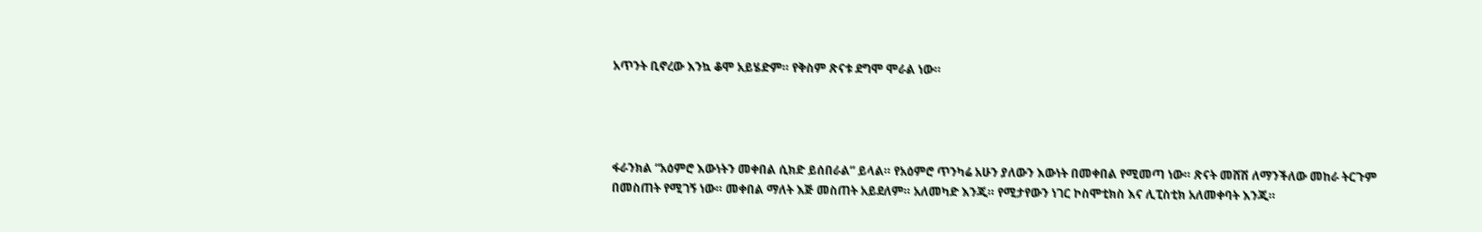አጥንት ቢኖረው እንኳ ቆሞ አይሄድም። የቅስም ጽናቱ ደግሞ ሞራል ነው።




ፋራንክል “አዕምሮ እውነትን መቀበል ሲክድ ይሰበራል” ይላል። የአዕምሮ ጥንካሬ አሁን ያለውን እውነት በመቀበል የሚመጣ ነው። ጽናት መሸሽ ለማንችለው መከራ ትርጉም በመስጠት የሚገኝ ነው። መቀበል ማለት እጅ መስጠት አይደለም። አለመካድ እንጂ። የሚታየውን ነገር ኮስሞቲክስ እና ሊፒስቲክ አለመቀባት እንጂ።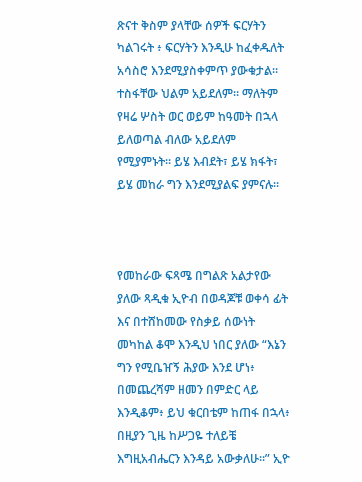ጽናተ ቅስም ያላቸው ሰዎች ፍርሃትን ካልገሩት ፥ ፍርሃትን እንዲሁ ከፈቀዱለት አሳስሮ እንደሚያስቀምጥ ያውቁታል። ተስፋቸው ህልም አይደለም። ማለትም የዛሬ ሦስት ወር ወይም ከዓመት በኋላ ይለወጣል ብለው አይደለም የሚያምኑት። ይሄ እብደት፣ ይሄ ክፋት፣ ይሄ መከራ ግን እንደሚያልፍ ያምናሉ።



የመከራው ፍጻሜ በግልጽ አልታየው ያለው ጻዲቁ ኢዮብ በወዳጆቹ ወቀሳ ፊት እና በተሸከመው የስቃይ ሰውነት መካከል ቆሞ እንዲህ ነበር ያለው “እኔን ግን የሚቤዠኝ ሕያው እንደ ሆነ፥ በመጨረሻም ዘመን በምድር ላይ እንዲቆም፥ ይህ ቁርበቴም ከጠፋ በኋላ፥ በዚያን ጊዜ ከሥጋዬ ተለይቼ እግዚአብሔርን እንዳይ አውቃለሁ።” ኢዮ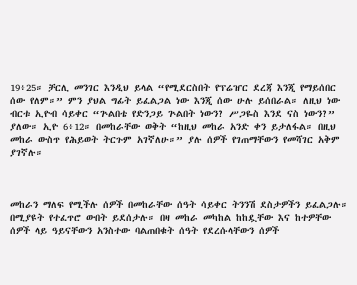19፥25። ቻርሊ መንገር እንዲህ ይላል “የሚደርስበት የፕሬዠር ደረጃ እንጂ የማይሰበር ሰው የለም።” ምን ያህል ግፊት ይፈልጋል ነው እንጂ ሰው ሁሉ ይሰበራል። ለዚህ ነው ብርቱ ኢዮብ ሳይቀር “ጕልበቴ የድንጋይ ጕልበት ነውን? ሥጋዬስ እንደ ናስ ነውን?” ያለው። ኢዮ 6፥12። በመከራቸው ወቅት “ከዚህ መከራ አንድ ቀን ይታለፋል። በዚህ መከራ ውስጥ የሕይወት ትርጉም አገኛለሁ።” ያሉ ሰዎች የገጠማቸውን የመሻገር አቅም ያገኛሉ።



መከራን ማለፍ የሚችሉ ሰዎች በመከራቸው ሰዓት ሳይቀር ትንንሽ ደስታዎችን ይፈልጋሉ። በሚያዩት የተፈጥሮ ውበት ይደሰታሉ። በዛ መከራ መካከል ከከዷቸው እና ከተዎቸው ሰዎች ላይ ዓይናቸውን አንስተው ባልጠበቁት ሰዓት የደረሱላቸውን ሰዎች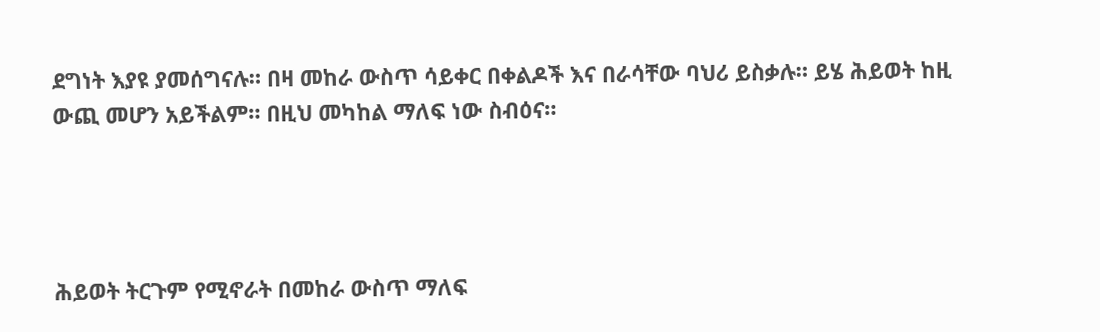ደግነት እያዩ ያመሰግናሉ። በዛ መከራ ውስጥ ሳይቀር በቀልዶች እና በራሳቸው ባህሪ ይስቃሉ። ይሄ ሕይወት ከዚ ውጪ መሆን አይችልም። በዚህ መካከል ማለፍ ነው ስብዕና።




ሕይወት ትርጉም የሚኖራት በመከራ ውስጥ ማለፍ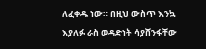ለፈቀዱ ነው። በዚህ ውስጥ እንኳ እያለፉ ራስ ወዳድነት ሳያሸንፋቸው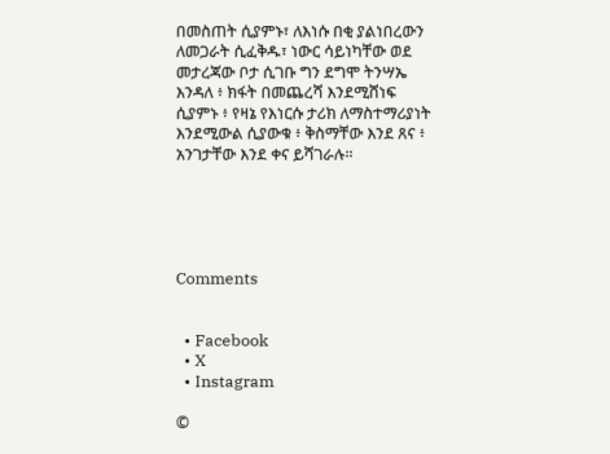በመስጠት ሲያምኑ፣ ለእነሱ በቂ ያልነበረውን ለመጋራት ሲፈቅዱ፣ ነውር ሳይነካቸው ወደ መታረጃው ቦታ ሲገቡ ግን ደግሞ ትንሣኤ እንዳለ ፥ ክፋት በመጨረሻ እንደሚሸነፍ ሲያምኑ ፥ የዛኔ የእነርሱ ታሪክ ለማስተማሪያነት እንደሚውል ሲያውቁ ፥ ቅስማቸው እንደ ጸና ፥ አንገታቸው እንደ ቀና ይሻገራሉ።





Comments


  • Facebook
  • X
  • Instagram

©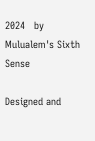2024   by Mulualem's Sixth Sense

Designed and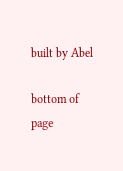built by Abel

bottom of page